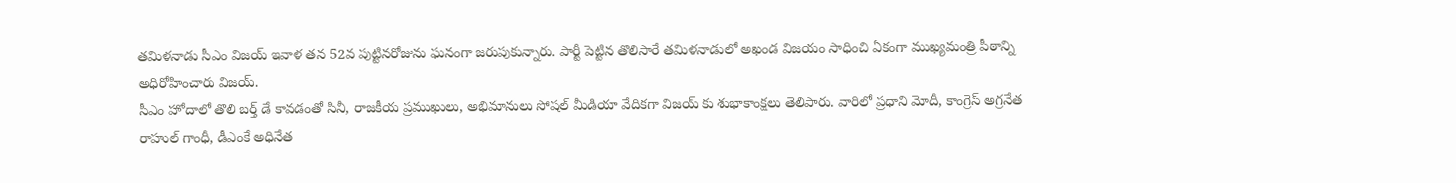తమిళనాడు సీఎం విజయ్ ఇవాళ తన 52వ పుట్టినరోజును ఘనంగా జరుపుకున్నారు. పార్టీ పెట్టిన తొలిసారే తమిళనాడులో అఖండ విజయం సాధించి ఏకంగా ముఖ్యమంత్రి పీఠాన్ని అధిరోహించారు విజయ్.
సీఎం హోదాలో తొలి బర్త్ డే కావడంతో సినీ, రాజకీయ ప్రముఖులు, అభిమానులు సోషల్ మీడియా వేదికగా విజయ్ కు శుభాకాంక్షలు తెలిపారు. వారిలో ప్రధాని మోదీ, కాంగ్రెస్ అగ్రనేత రాహుల్ గాంధీ, డీఎంకే అధినేత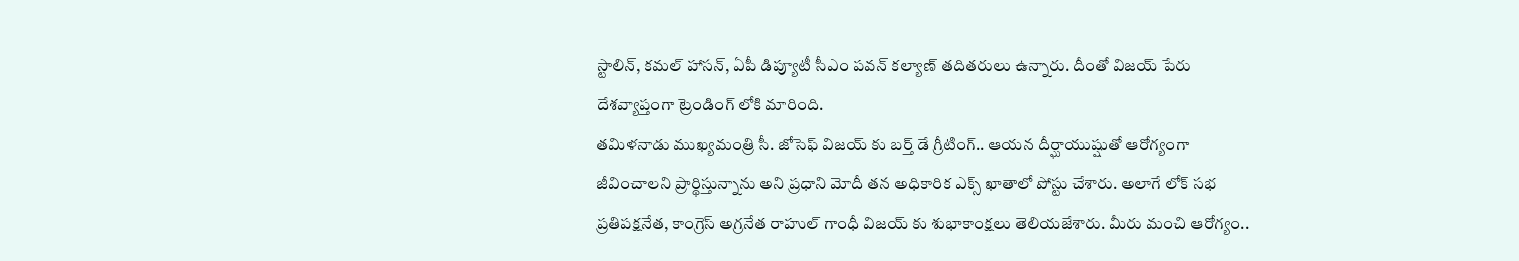స్టాలిన్, కమల్ హాసన్, ఏపీ డిప్యూటీ సీఎం పవన్ కల్యాణ్ తదితరులు ఉన్నారు. దీంతో విజయ్ పేరు దేశవ్యాప్తంగా ట్రెండింగ్ లోకి మారింది.
తమిళనాడు ముఖ్యమంత్రి సీ. జోసెఫ్ విజయ్ కు బర్త్ డే గ్రీటింగ్.. ఆయన దీర్ఘాయుష్షుతో ఆరోగ్యంగా జీవించాలని ప్రార్థిస్తున్నాను అని ప్రధాని మోదీ తన అధికారిక ఎక్స్ ఖాతాలో పోస్టు చేశారు. అలాగే లోక్ సభ ప్రతిపక్షనేత, కాంగ్రెస్ అగ్రనేత రాహుల్ గాంధీ విజయ్ కు శుభాకాంక్షలు తెలియజేశారు. మీరు మంచి ఆరోగ్యం..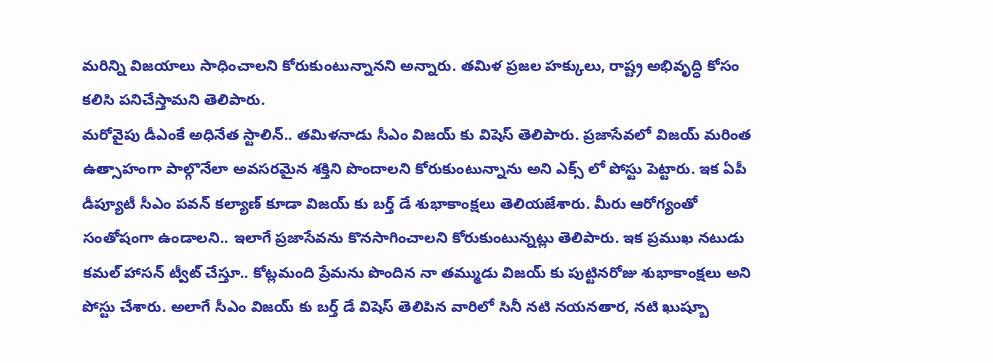మరిన్ని విజయాలు సాధించాలని కోరుకుంటున్నానని అన్నారు. తమిళ ప్రజల హక్కులు, రాష్ట్ర అభివృద్ధి కోసం కలిసి పనిచేస్తామని తెలిపారు.
మరోవైపు డీఎంకే అధినేత స్టాలిన్.. తమిళనాడు సీఎం విజయ్ కు విషెస్ తెలిపారు. ప్రజాసేవలో విజయ్ మరింత ఉత్సాహంగా పాల్గొనేలా అవసరమైన శక్తిని పొందాలని కోరుకుంటున్నాను అని ఎక్స్ లో పోస్టు పెట్టారు. ఇక ఏపీ డీప్యూటీ సీఎం పవన్ కల్యాణ్ కూడా విజయ్ కు బర్త్ డే శుభాకాంక్షలు తెలియజేశారు. మీరు ఆరోగ్యంతో సంతోషంగా ఉండాలని.. ఇలాగే ప్రజాసేవను కొనసాగించాలని కోరుకుంటున్నట్లు తెలిపారు. ఇక ప్రముఖ నటుడు కమల్ హాసన్ ట్వీట్ చేస్తూ.. కోట్లమంది ప్రేమను పొందిన నా తమ్ముడు విజయ్ కు పుట్టినరోజు శుభాకాంక్షలు అని పోస్టు చేశారు. అలాగే సీఎం విజయ్ కు బర్త్ డే విషెస్ తెలిపిన వారిలో సినీ నటి నయనతార, నటి ఖుష్బూ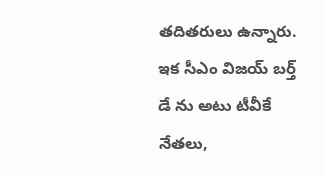తదితరులు ఉన్నారు.
ఇక సీఎం విజయ్ బర్త్ డే ను అటు టీవీకే నేతలు,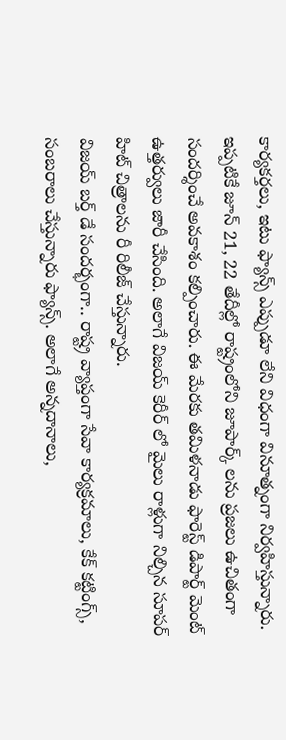కార్యకర్తలు, ఇటు ఫ్యాన్స్ ఎప్పుడూ లేని విధంగా వినూత్నంగా నిర్వహిస్తున్నారు. ఇప్పటికే జూన్ 21, 22 తేదీల్లో రాష్ట్రంలోని జూపార్క్ లను ప్రజలు ఉచితంగా సందర్శించే అవకాశం కల్పించారు. ఈ మేరకు తమిళనాడు ఫారెస్ట్ డిపార్ట్ మెంట్ ఉత్తర్వులు జారీ చేసింది. అలాగే విజయ్ కెరీర్ లో మైలు రాళ్లుగా నిల్చిన సూపర్ హిట్ చిత్రాలను రీ రిలీజ్ చేస్తున్నారు.
విజయ్ బర్త్ డే సందర్భంగా.. రాష్ట్ర వ్యాప్తంగా సేవా కార్యక్రమాలు, కేక్ కట్టింగ్స్, సంబరాలు చేస్తున్నారు ఫ్యాన్స్. అలాగే అన్నదానాలు,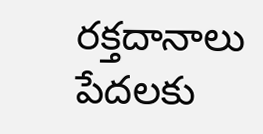రక్తదానాలు పేదలకు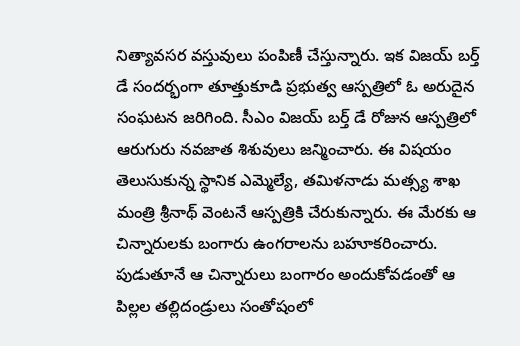నిత్యావసర వస్తువులు పంపిణీ చేస్తున్నారు. ఇక విజయ్ బర్త్ డే సందర్భంగా తూత్తుకూడి ప్రభుత్వ ఆస్పత్రిలో ఓ అరుదైన సంఘటన జరిగింది. సీఎం విజయ్ బర్త్ డే రోజున ఆస్పత్రిలో ఆరుగురు నవజాత శిశువులు జన్మించారు. ఈ విషయం తెలుసుకున్న స్థానిక ఎమ్మెల్యే, తమిళనాడు మత్స్య శాఖ మంత్రి శ్రీనాథ్ వెంటనే ఆస్పత్రికి చేరుకున్నారు. ఈ మేరకు ఆ చిన్నారులకు బంగారు ఉంగరాలను బహూకరించారు. పుడుతూనే ఆ చిన్నారులు బంగారం అందుకోవడంతో ఆ పిల్లల తల్లిదండ్రులు సంతోషంలో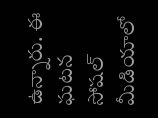ఉన్నారు. ఈ ఘటన సోషల్ మీడియాలో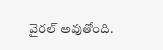వైరల్ అవుతోంది.